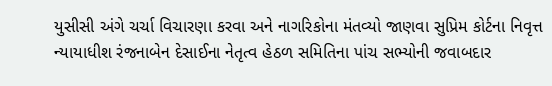યુસીસી અંગે ચર્ચા વિચારણા કરવા અને નાગરિકોના મંતવ્યો જાણવા સુપ્રિમ કોર્ટના નિવૃત્ત ન્યાયાધીશ રંજનાબેન દેસાઈના નેતૃત્વ હેઠળ સમિતિના પાંચ સભ્યોની જવાબદાર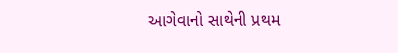આગેવાનો સાથેની પ્રથમ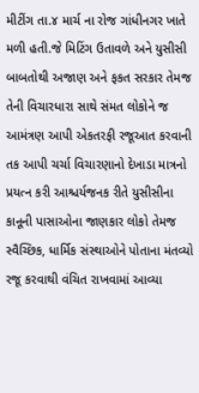મીટીંગ તા.૪ માર્ચ ના રોજ ગાંધીનગર ખાતે મળી હતી.જે મિટિંગ ઉતાવળે અને યુસીસી બાબતોથી અજાણ અને ફકત સરકાર તેમજ તેની વિચારધારા સાથે સંમત લોકોને જ આમંત્રણ આપી એકતરફી રજૂઆત કરવાની તક આપી ચર્ચા વિચારણાનો દેખાડા માત્રનો પ્રયત્ન કરી આશ્ચર્યજનક રીતે યુસીસીના કાનૂની પાસાઓના જાણકાર લોકો તેમજ સ્વૈચ્છિક, ધાર્મિક સંસ્થાઓને પોતાના મંતવ્યો રજૂ કરવાથી વંચિત રાખવામાં આવ્યા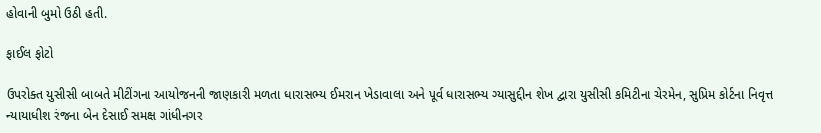હોવાની બુમો ઉઠી હતી.

ફાઈલ ફોટો

ઉપરોક્ત યુસીસી બાબતે મીટીંગના આયોજનની જાણકારી મળતા ધારાસભ્ય ઈમરાન ખેડાવાલા અને પૂર્વ ધારાસભ્ય ગ્યાસુદ્દીન શેખ દ્વારા યુસીસી કમિટીના ચેરમેન, સુપ્રિમ કોર્ટના નિવૃત્ત ન્યાયાધીશ રંજના બેન દેસાઈ સમક્ષ ગાંધીનગર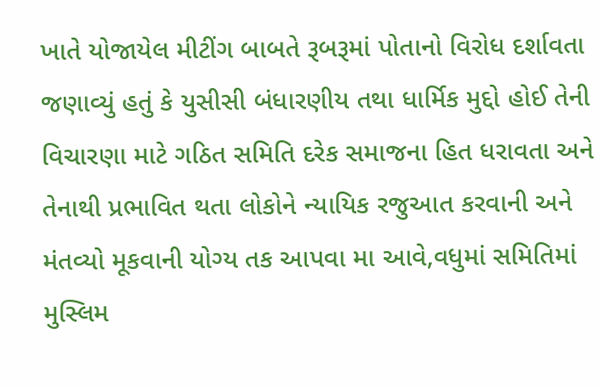ખાતે યોજાયેલ મીટીંગ બાબતે રૂબરૂમાં પોતાનો વિરોધ દર્શાવતા જણાવ્યું હતું કે યુસીસી બંધારણીય તથા ધાર્મિક મુદ્દો હોઈ તેની વિચારણા માટે ગઠિત સમિતિ દરેક સમાજના હિત ધરાવતા અને તેનાથી પ્રભાવિત થતા લોકોને ન્યાયિક રજુઆત કરવાની અને મંતવ્યો મૂકવાની યોગ્ય તક આપવા મા આવે,વધુમાં સમિતિમાં મુસ્લિમ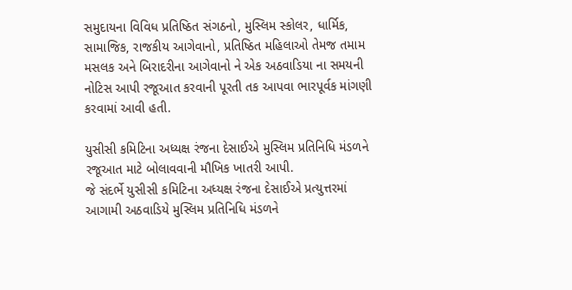સમુદાયના વિવિધ પ્રતિષ્ઠિત સંગઠનો, મુસ્લિમ સ્કોલર, ધાર્મિક, સામાજિક, રાજકીય આગેવાનો, પ્રતિષ્ઠિત મહિલાઓ તેમજ તમામ મસલક અને બિરાદરીના આગેવાનો ને એક અઠવાડિયા ના સમયની નોટિસ આપી રજૂઆત કરવાની પૂરતી તક આપવા ભારપૂર્વક માંગણી કરવામાં આવી હતી.

યુસીસી કમિટિના અધ્યક્ષ રંજના દેસાઈએ મુસ્લિમ પ્રતિનિધિ મંડળને રજૂઆત માટે બોલાવવાની મૌખિક ખાતરી આપી.
જે સંદર્ભે યુસીસી કમિટિના અધ્યક્ષ રંજના દેસાઈએ પ્રત્યુત્તરમાં આગામી અઠવાડિયે મુસ્લિમ પ્રતિનિધિ મંડળને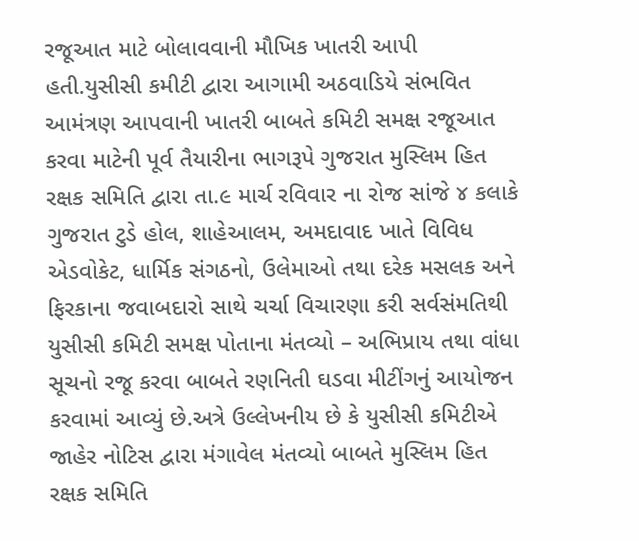રજૂઆત માટે બોલાવવાની મૌખિક ખાતરી આપી હતી.યુસીસી કમીટી દ્વારા આગામી અઠવાડિયે સંભવિત આમંત્રણ આપવાની ખાતરી બાબતે કમિટી સમક્ષ રજૂઆત કરવા માટેની પૂર્વ તૈયારીના ભાગરૂપે ગુજરાત મુસ્લિમ હિત રક્ષક સમિતિ દ્વારા તા.૯ માર્ચ રવિવાર ના રોજ સાંજે ૪ કલાકે ગુજરાત ટુડે હોલ, શાહેઆલમ, અમદાવાદ ખાતે વિવિધ એડવોકેટ, ધાર્મિક સંગઠનો, ઉલેમાઓ તથા દરેક મસલક અને ફિરકાના જવાબદારો સાથે ચર્ચા વિચારણા કરી સર્વસંમતિથી યુસીસી કમિટી સમક્ષ પોતાના મંતવ્યો – અભિપ્રાય તથા વાંધા સૂચનો રજૂ કરવા બાબતે રણનિતી ઘડવા મીટીંગનું આયોજન કરવામાં આવ્યું છે.અત્રે ઉલ્લેખનીય છે કે યુસીસી કમિટીએ જાહેર નોટિસ દ્વારા મંગાવેલ મંતવ્યો બાબતે મુસ્લિમ હિત રક્ષક સમિતિ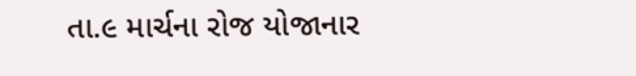તા.૯ માર્ચના રોજ યોજાનાર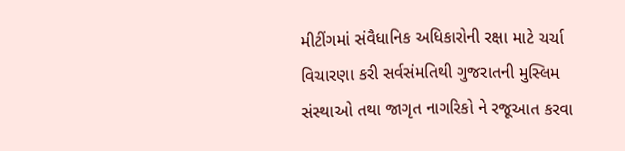મીટીંગમાં સંવૈધાનિક અધિકારોની રક્ષા માટે ચર્ચા વિચારણા કરી સર્વસંમતિથી ગુજરાતની મુસ્લિમ સંસ્થાઓ તથા જાગૃત નાગરિકો ને રજૂઆત કરવા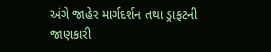અંગે જાહેર માર્ગદર્શન તથા ડ્રાફટની જાણકારી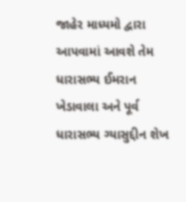જાહેર માધ્યમો દ્વારા આપવામાં આવશે તેમ ધારાસભ્ય ઈમરાન ખેડાવાલા અને પૂર્વ ધારાસભ્ય ગ્યાસુદ્દીન શેખ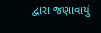દ્વારા જણાવાયું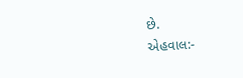છે.
એહવાલ:-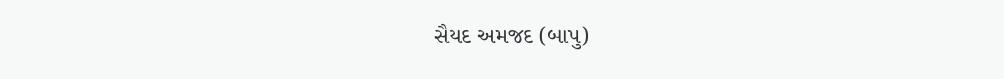સૈયદ અમજદ (બાપુ)